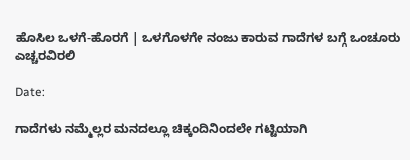ಹೊಸಿಲ ಒಳಗೆ-ಹೊರಗೆ | ಒಳಗೊಳಗೇ ನಂಜು ಕಾರುವ ಗಾದೆಗಳ ಬಗ್ಗೆ ಒಂಚೂರು ಎಚ್ಚರವಿರಲಿ

Date:

ಗಾದೆಗಳು ನಮ್ಮೆಲ್ಲರ ಮನದಲ್ಲೂ ಚಿಕ್ಕಂದಿನಿಂದಲೇ ಗಟ್ಟಿಯಾಗಿ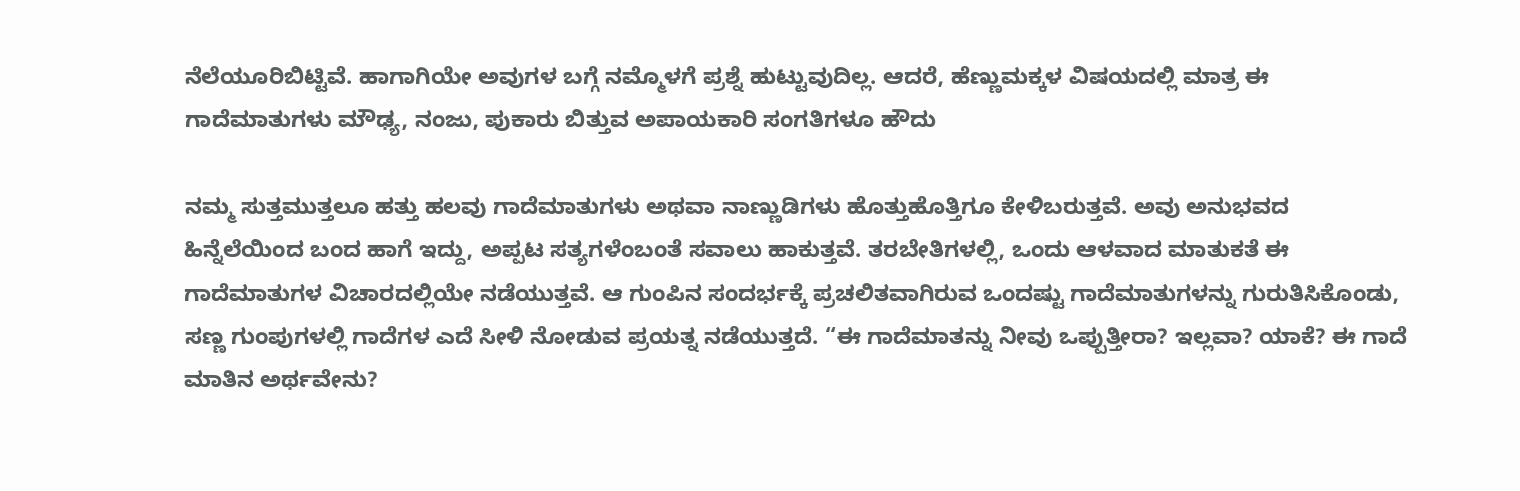ನೆಲೆಯೂರಿಬಿಟ್ಟಿವೆ. ಹಾಗಾಗಿಯೇ ಅವುಗಳ ಬಗ್ಗೆ ನಮ್ಮೊಳಗೆ ಪ್ರಶ್ನೆ ಹುಟ್ಟುವುದಿಲ್ಲ. ಆದರೆ, ಹೆಣ್ಣುಮಕ್ಕಳ ವಿಷಯದಲ್ಲಿ ಮಾತ್ರ ಈ ಗಾದೆಮಾತುಗಳು ಮೌಢ್ಯ, ನಂಜು, ಪುಕಾರು ಬಿತ್ತುವ ಅಪಾಯಕಾರಿ ಸಂಗತಿಗಳೂ ಹೌದು

ನಮ್ಮ ಸುತ್ತಮುತ್ತಲೂ ಹತ್ತು ಹಲವು ಗಾದೆಮಾತುಗಳು ಅಥವಾ ನಾಣ್ಣುಡಿಗಳು ಹೊತ್ತುಹೊತ್ತಿಗೂ ಕೇಳಿಬರುತ್ತವೆ. ಅವು ಅನುಭವದ ಹಿನ್ನೆಲೆಯಿಂದ ಬಂದ ಹಾಗೆ ಇದ್ದು, ಅಪ್ಪಟ ಸತ್ಯಗಳೆಂಬಂತೆ ಸವಾಲು ಹಾಕುತ್ತವೆ. ತರಬೇತಿಗಳಲ್ಲಿ, ಒಂದು ಆಳವಾದ ಮಾತುಕತೆ ಈ ಗಾದೆಮಾತುಗಳ ವಿಚಾರದಲ್ಲಿಯೇ ನಡೆಯುತ್ತವೆ. ಆ ಗುಂಪಿನ ಸಂದರ್ಭಕ್ಕೆ ಪ್ರಚಲಿತವಾಗಿರುವ ಒಂದಷ್ಟು ಗಾದೆಮಾತುಗಳನ್ನು ಗುರುತಿಸಿಕೊಂಡು, ಸಣ್ಣ ಗುಂಪುಗಳಲ್ಲಿ ಗಾದೆಗಳ ಎದೆ ಸೀಳಿ ನೋಡುವ ಪ್ರಯತ್ನ ನಡೆಯುತ್ತದೆ. “ಈ ಗಾದೆಮಾತನ್ನು ನೀವು ಒಪ್ಪುತ್ತೀರಾ? ಇಲ್ಲವಾ? ಯಾಕೆ? ಈ ಗಾದೆ ಮಾತಿನ ಅರ್ಥವೇನು?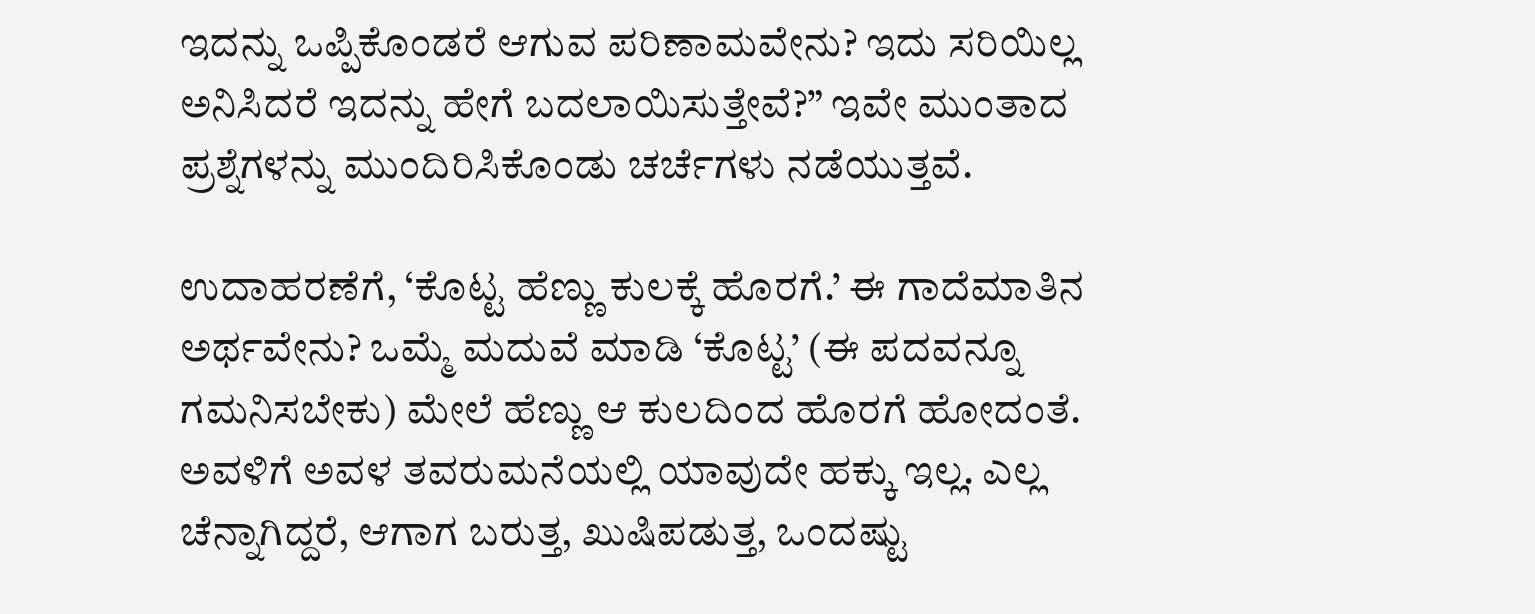ಇದನ್ನು ಒಪ್ಪಿಕೊಂಡರೆ ಆಗುವ ಪರಿಣಾಮವೇನು? ಇದು ಸರಿಯಿಲ್ಲ ಅನಿಸಿದರೆ ಇದನ್ನು ಹೇಗೆ ಬದಲಾಯಿಸುತ್ತೇವೆ?” ಇವೇ ಮುಂತಾದ ಪ್ರಶ್ನೆಗಳನ್ನು ಮುಂದಿರಿಸಿಕೊಂಡು ಚರ್ಚೆಗಳು ನಡೆಯುತ್ತವೆ.

ಉದಾಹರಣೆಗೆ, ‘ಕೊಟ್ಟ ಹೆಣ್ಣು ಕುಲಕ್ಕೆ ಹೊರಗೆ.’ ಈ ಗಾದೆಮಾತಿನ ಅರ್ಥವೇನು? ಒಮ್ಮೆ ಮದುವೆ ಮಾಡಿ ‘ಕೊಟ್ಟ’ (ಈ ಪದವನ್ನೂ ಗಮನಿಸಬೇಕು) ಮೇಲೆ ಹೆಣ್ಣು ಆ ಕುಲದಿಂದ ಹೊರಗೆ ಹೋದಂತೆ. ಅವಳಿಗೆ ಅವಳ ತವರುಮನೆಯಲ್ಲಿ ಯಾವುದೇ ಹಕ್ಕು ಇಲ್ಲ. ಎಲ್ಲ ಚೆನ್ನಾಗಿದ್ದರೆ, ಆಗಾಗ ಬರುತ್ತ, ಖುಷಿಪಡುತ್ತ, ಒಂದಷ್ಟು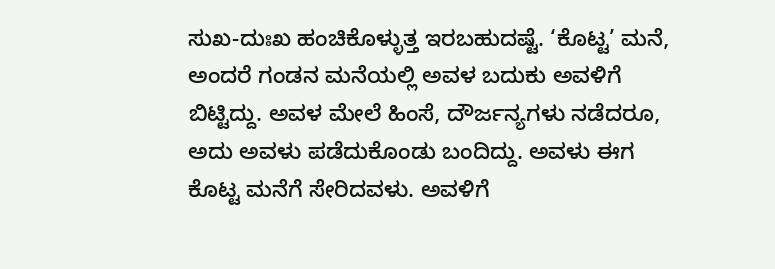ಸುಖ-ದುಃಖ ಹಂಚಿಕೊಳ್ಳುತ್ತ ಇರಬಹುದಷ್ಟೆ. ‘ಕೊಟ್ಟ’ ಮನೆ, ಅಂದರೆ ಗಂಡನ ಮನೆಯಲ್ಲಿ ಅವಳ ಬದುಕು ಅವಳಿಗೆ ಬಿಟ್ಟಿದ್ದು. ಅವಳ ಮೇಲೆ ಹಿಂಸೆ, ದೌರ್ಜನ್ಯಗಳು ನಡೆದರೂ, ಅದು ಅವಳು ಪಡೆದುಕೊಂಡು ಬಂದಿದ್ದು. ಅವಳು ಈಗ ಕೊಟ್ಟ ಮನೆಗೆ ಸೇರಿದವಳು. ಅವಳಿಗೆ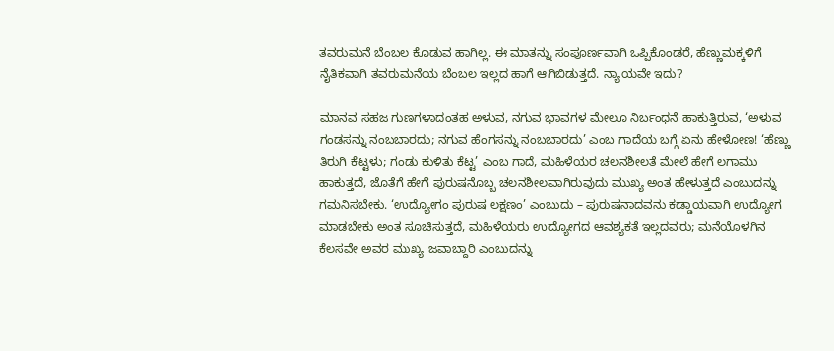ತವರುಮನೆ ಬೆಂಬಲ ಕೊಡುವ ಹಾಗಿಲ್ಲ. ಈ ಮಾತನ್ನು ಸಂಪೂರ್ಣವಾಗಿ ಒಪ್ಪಿಕೊಂಡರೆ, ಹೆಣ್ಣುಮಕ್ಕಳಿಗೆ ನೈತಿಕವಾಗಿ ತವರುಮನೆಯ ಬೆಂಬಲ ಇಲ್ಲದ ಹಾಗೆ ಆಗಿಬಿಡುತ್ತದೆ. ನ್ಯಾಯವೇ ಇದು?

ಮಾನವ ಸಹಜ ಗುಣಗಳಾದಂತಹ ಅಳುವ, ನಗುವ ಭಾವಗಳ ಮೇಲೂ ನಿರ್ಬಂಧನೆ ಹಾಕುತ್ತಿರುವ, ‘ಅಳುವ ಗಂಡಸನ್ನು ನಂಬಬಾರದು; ನಗುವ ಹೆಂಗಸನ್ನು ನಂಬಬಾರದು’ ಎಂಬ ಗಾದೆಯ ಬಗ್ಗೆ ಏನು ಹೇಳೋಣ! ‘ಹೆಣ್ಣು ತಿರುಗಿ ಕೆಟ್ಟಳು; ಗಂಡು ಕುಳಿತು ಕೆಟ್ಟ’ ಎಂಬ ಗಾದೆ, ಮಹಿಳೆಯರ ಚಲನಶೀಲತೆ ಮೇಲೆ ಹೇಗೆ ಲಗಾಮು ಹಾಕುತ್ತದೆ, ಜೊತೆಗೆ ಹೇಗೆ ಪುರುಷನೊಬ್ಬ ಚಲನಶೀಲವಾಗಿರುವುದು ಮುಖ್ಯ ಅಂತ ಹೇಳುತ್ತದೆ ಎಂಬುದನ್ನು ಗಮನಿಸಬೇಕು. ‘ಉದ್ಯೋಗಂ ಪುರುಷ ಲಕ್ಷಣಂ’ ಎಂಬುದು – ಪುರುಷನಾದವನು ಕಡ್ಡಾಯವಾಗಿ ಉದ್ಯೋಗ ಮಾಡಬೇಕು ಅಂತ ಸೂಚಿಸುತ್ತದೆ, ಮಹಿಳೆಯರು ಉದ್ಯೋಗದ ಆವಶ್ಯಕತೆ ಇಲ್ಲದವರು; ಮನೆಯೊಳಗಿನ ಕೆಲಸವೇ ಅವರ ಮುಖ್ಯ ಜವಾಬ್ದಾರಿ ಎಂಬುದನ್ನು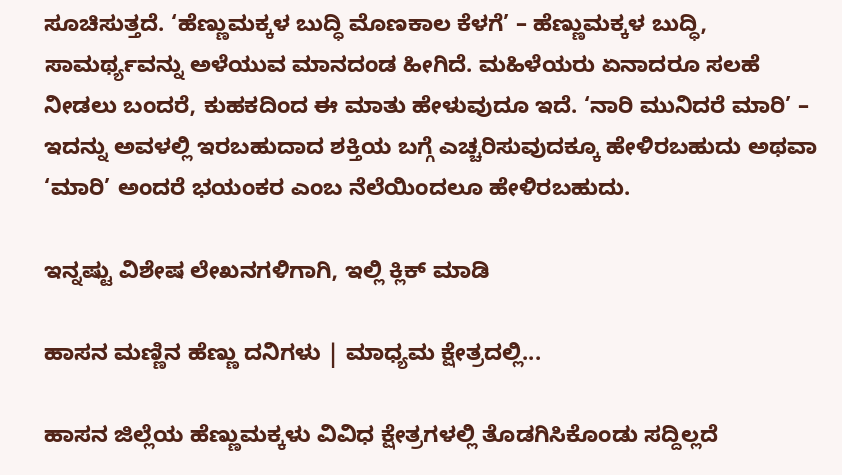ಸೂಚಿಸುತ್ತದೆ. ‘ಹೆಣ್ಣುಮಕ್ಕಳ ಬುದ್ಧಿ ಮೊಣಕಾಲ ಕೆಳಗೆ’ – ಹೆಣ್ಣುಮಕ್ಕಳ ಬುದ್ಧಿ, ಸಾಮರ್ಥ್ಯವನ್ನು ಅಳೆಯುವ ಮಾನದಂಡ ಹೀಗಿದೆ. ಮಹಿಳೆಯರು ಏನಾದರೂ ಸಲಹೆ ನೀಡಲು ಬಂದರೆ, ಕುಹಕದಿಂದ ಈ ಮಾತು ಹೇಳುವುದೂ ಇದೆ. ‘ನಾರಿ ಮುನಿದರೆ ಮಾರಿ’ – ಇದನ್ನು ಅವಳಲ್ಲಿ ಇರಬಹುದಾದ ಶಕ್ತಿಯ ಬಗ್ಗೆ ಎಚ್ಚರಿಸುವುದಕ್ಕೂ ಹೇಳಿರಬಹುದು ಅಥವಾ ‘ಮಾರಿ’ ಅಂದರೆ ಭಯಂಕರ ಎಂಬ ನೆಲೆಯಿಂದಲೂ ಹೇಳಿರಬಹುದು.

ಇನ್ನಷ್ಟು ವಿಶೇಷ ಲೇಖನಗಳಿಗಾಗಿ, ಇಲ್ಲಿ ಕ್ಲಿಕ್ ಮಾಡಿ

ಹಾಸನ ಮಣ್ಣಿನ ಹೆಣ್ಣು ದನಿಗಳು | ಮಾಧ್ಯಮ ಕ್ಷೇತ್ರದಲ್ಲಿ...

ಹಾಸನ ಜಿಲ್ಲೆಯ ಹೆಣ್ಣುಮಕ್ಕಳು ವಿವಿಧ ಕ್ಷೇತ್ರಗಳಲ್ಲಿ ತೊಡಗಿಸಿಕೊಂಡು ಸದ್ದಿಲ್ಲದೆ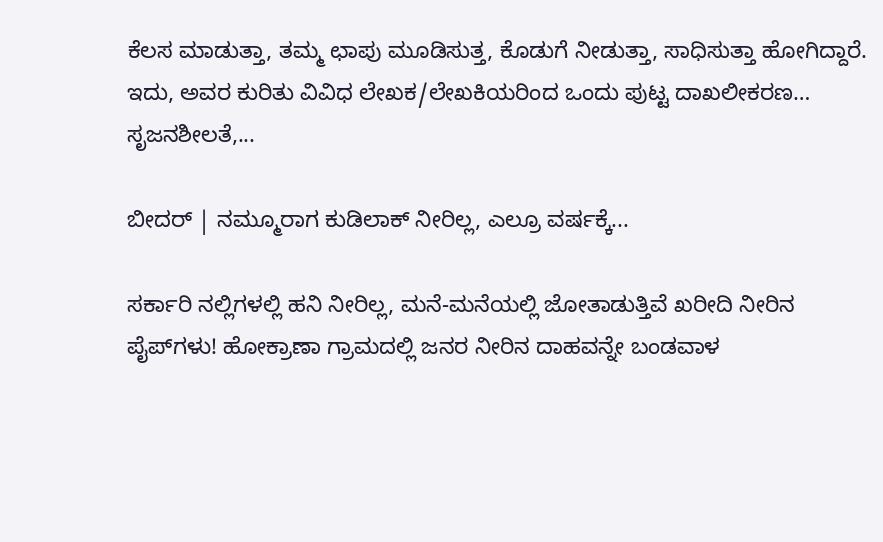ಕೆಲಸ ಮಾಡುತ್ತಾ, ತಮ್ಮ ಛಾಪು ಮೂಡಿಸುತ್ತ, ಕೊಡುಗೆ ನೀಡುತ್ತಾ, ಸಾಧಿಸುತ್ತಾ ಹೋಗಿದ್ದಾರೆ. ಇದು, ಅವರ ಕುರಿತು ವಿವಿಧ ಲೇಖಕ/ಲೇಖಕಿಯರಿಂದ ಒಂದು ಪುಟ್ಟ ದಾಖಲೀಕರಣ… ಸೃಜನಶೀಲತೆ,...

ಬೀದರ್ | ನಮ್ಮೂರಾಗ ಕುಡಿಲಾಕ್ ನೀರಿಲ್ಲ, ಎಲ್ರೂ ವರ್ಷಕ್ಕೆ...

ಸರ್ಕಾರಿ ನಲ್ಲಿಗಳಲ್ಲಿ ಹನಿ ನೀರಿಲ್ಲ, ಮನೆ-ಮನೆಯಲ್ಲಿ ಜೋತಾಡುತ್ತಿವೆ ಖರೀದಿ ನೀರಿನ ಪೈಪ್‌ಗಳು! ಹೋಕ್ರಾಣಾ ಗ್ರಾಮದಲ್ಲಿ ಜನರ ನೀರಿನ ದಾಹವನ್ನೇ ಬಂಡವಾಳ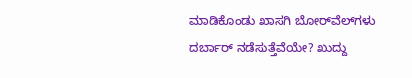ಮಾಡಿಕೊಂಡು ಖಾಸಗಿ ಬೋರ್‌ವೆಲ್‌ಗಳು ದರ್ಬಾರ್‌ ನಡೆಸುತ್ತೆವೆಯೇ? ಖುದ್ದು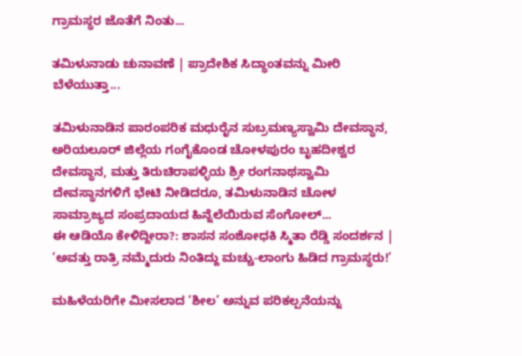ಗ್ರಾಮಸ್ಥರ ಜೊತೆಗೆ ನಿಂತು...

ತಮಿಳುನಾಡು ಚುನಾವಣೆ | ಪ್ರಾದೇಶಿಕ ಸಿದ್ಧಾಂತವನ್ನು ಮೀರಿ ಬೆಳೆಯುತ್ತಾ...

ತಮಿಳುನಾಡಿನ ಪಾರಂಪರಿಕ ಮಧುರೈನ ಸುಬ್ರಮಣ್ಯಸ್ವಾಮಿ ದೇವಸ್ಥಾನ, ಅರಿಯಲೂರ್ ಜಿಲ್ಲೆಯ ಗಂಗೈಕೊಂಡ ಚೋಳಪುರಂ ಬೃಹದೀಶ್ವರ ದೇವಸ್ಥಾನ, ಮತ್ತು ತಿರುಚಿರಾಪಳ್ಳಿಯ ಶ್ರೀ ರಂಗನಾಥಸ್ವಾಮಿ ದೇವಸ್ಥಾನಗಳಿಗೆ ಭೇಟಿ ನೀಡಿದರೂ, ತಮಿಳುನಾಡಿನ ಚೋಳ ಸಾಮ್ರಾಜ್ಯದ ಸಂಪ್ರದಾಯದ ಹಿನ್ನೆಲೆಯಿರುವ ಸೆಂಗೋಲ್...
ಈ ಆಡಿಯೊ ಕೇಳಿದ್ದೀರಾ?: ಶಾಸನ ಸಂಶೋಧಕಿ ಸ್ಮಿತಾ ರೆಡ್ಡಿ ಸಂದರ್ಶನ | ‘ಅವತ್ತು ರಾತ್ರಿ ನಮ್ಮೆದುರು ನಿಂತಿದ್ದು ಮಚ್ಚು-ಲಾಂಗು ಹಿಡಿದ ಗ್ರಾಮಸ್ಥರು!’

ಮಹಿಳೆಯರಿಗೇ ಮೀಸಲಾದ ‘ಶೀಲ’ ಅನ್ನುವ ಪರಿಕಲ್ಪನೆಯನ್ನು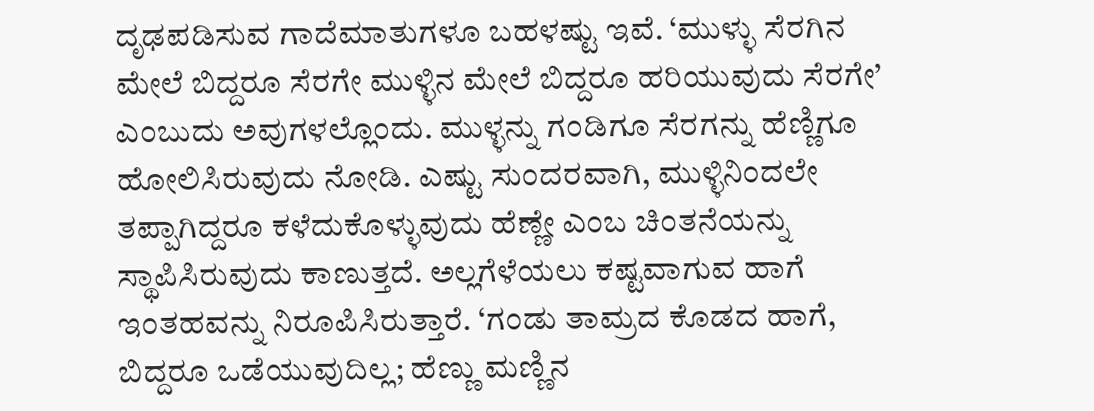ದೃಢಪಡಿಸುವ ಗಾದೆಮಾತುಗಳೂ ಬಹಳಷ್ಟು ಇವೆ. ‘ಮುಳ್ಳು ಸೆರಗಿನ ಮೇಲೆ ಬಿದ್ದರೂ ಸೆರಗೇ ಮುಳ್ಳಿನ ಮೇಲೆ ಬಿದ್ದರೂ ಹರಿಯುವುದು ಸೆರಗೇ’ ಎಂಬುದು ಅವುಗಳಲ್ಲೊಂದು. ಮುಳ್ಳನ್ನು ಗಂಡಿಗೂ ಸೆರಗನ್ನು ಹೆಣ್ಣಿಗೂ ಹೋಲಿಸಿರುವುದು ನೋಡಿ. ಎಷ್ಟು ಸುಂದರವಾಗಿ, ಮುಳ್ಳಿನಿಂದಲೇ ತಪ್ಪಾಗಿದ್ದರೂ ಕಳೆದುಕೊಳ್ಳುವುದು ಹೆಣ್ಣೇ ಎಂಬ ಚಿಂತನೆಯನ್ನು ಸ್ಥಾಪಿಸಿರುವುದು ಕಾಣುತ್ತದೆ. ಅಲ್ಲಗೆಳೆಯಲು ಕಷ್ಟವಾಗುವ ಹಾಗೆ ಇಂತಹವನ್ನು ನಿರೂಪಿಸಿರುತ್ತಾರೆ. ‘ಗಂಡು ತಾಮ್ರದ ಕೊಡದ ಹಾಗೆ, ಬಿದ್ದರೂ ಒಡೆಯುವುದಿಲ್ಲ; ಹೆಣ್ಣು ಮಣ್ಣಿನ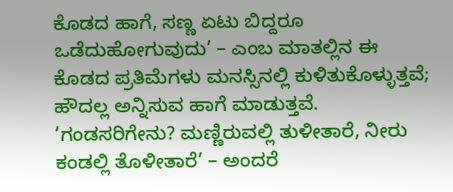ಕೊಡದ ಹಾಗೆ, ಸಣ್ಣ ಏಟು ಬಿದ್ದರೂ ಒಡೆದುಹೋಗುವುದು’ – ಎಂಬ ಮಾತಲ್ಲಿನ ಈ ಕೊಡದ ಪ್ರತಿಮೆಗಳು ಮನಸ್ಸಿನಲ್ಲಿ ಕುಳಿತುಕೊಳ್ಳುತ್ತವೆ; ಹೌದಲ್ಲ ಅನ್ನಿಸುವ ಹಾಗೆ ಮಾಡುತ್ತವೆ. ‘ಗಂಡಸರಿಗೇನು? ಮಣ್ಣಿರುವಲ್ಲಿ ತುಳೀತಾರೆ, ನೀರು ಕಂಡಲ್ಲಿ ತೊಳೀತಾರೆ’ – ಅಂದರೆ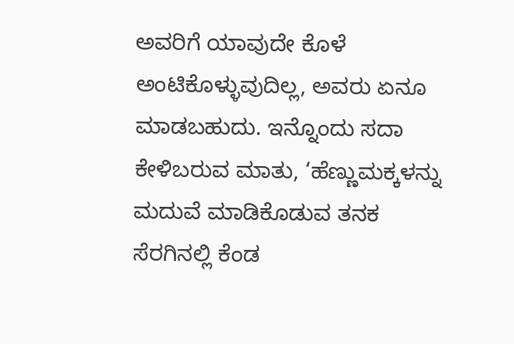ಅವರಿಗೆ ಯಾವುದೇ ಕೊಳೆ ಅಂಟಿಕೊಳ್ಳುವುದಿಲ್ಲ, ಅವರು ಏನೂ ಮಾಡಬಹುದು. ಇನ್ನೊಂದು ಸದಾ ಕೇಳಿಬರುವ ಮಾತು, ‘ಹೆಣ್ಣುಮಕ್ಕಳನ್ನು ಮದುವೆ ಮಾಡಿಕೊಡುವ ತನಕ ಸೆರಗಿನಲ್ಲಿ ಕೆಂಡ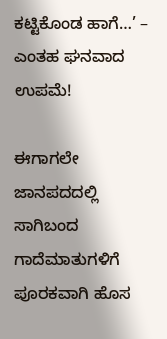ಕಟ್ಟಿಕೊಂಡ ಹಾಗೆ…’ – ಎಂತಹ ಘನವಾದ ಉಪಮೆ!

ಈಗಾಗಲೇ ಜಾನಪದದಲ್ಲಿ ಸಾಗಿಬಂದ ಗಾದೆಮಾತುಗಳಿಗೆ ಪೂರಕವಾಗಿ ಹೊಸ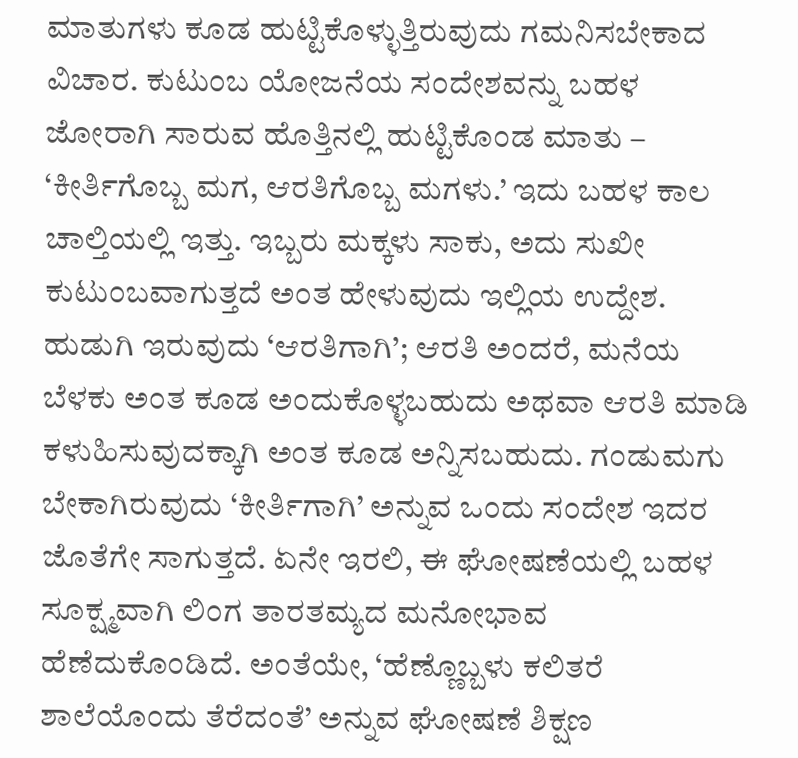ಮಾತುಗಳು ಕೂಡ ಹುಟ್ಟಿಕೊಳ್ಳುತ್ತಿರುವುದು ಗಮನಿಸಬೇಕಾದ ವಿಚಾರ. ಕುಟುಂಬ ಯೋಜನೆಯ ಸಂದೇಶವನ್ನು ಬಹಳ ಜೋರಾಗಿ ಸಾರುವ ಹೊತ್ತಿನಲ್ಲಿ ಹುಟ್ಟಿಕೊಂಡ ಮಾತು – ‘ಕೀರ್ತಿಗೊಬ್ಬ ಮಗ, ಆರತಿಗೊಬ್ಬ ಮಗಳು.’ ಇದು ಬಹಳ ಕಾಲ ಚಾಲ್ತಿಯಲ್ಲಿ ಇತ್ತು. ಇಬ್ಬರು ಮಕ್ಕಳು ಸಾಕು, ಅದು ಸುಖೀ ಕುಟುಂಬವಾಗುತ್ತದೆ ಅಂತ ಹೇಳುವುದು ಇಲ್ಲಿಯ ಉದ್ದೇಶ. ಹುಡುಗಿ ಇರುವುದು ‘ಆರತಿಗಾಗಿ’; ಆರತಿ ಅಂದರೆ, ಮನೆಯ ಬೆಳಕು ಅಂತ ಕೂಡ ಅಂದುಕೊಳ್ಳಬಹುದು ಅಥವಾ ಆರತಿ ಮಾಡಿ ಕಳುಹಿಸುವುದಕ್ಕಾಗಿ ಅಂತ ಕೂಡ ಅನ್ನಿಸಬಹುದು. ಗಂಡುಮಗು ಬೇಕಾಗಿರುವುದು ‘ಕೀರ್ತಿಗಾಗಿ’ ಅನ್ನುವ ಒಂದು ಸಂದೇಶ ಇದರ ಜೊತೆಗೇ ಸಾಗುತ್ತದೆ. ಏನೇ ಇರಲಿ, ಈ ಘೋಷಣೆಯಲ್ಲಿ ಬಹಳ ಸೂಕ್ಷ್ಮವಾಗಿ ಲಿಂಗ ತಾರತಮ್ಯದ ಮನೋಭಾವ ಹೆಣೆದುಕೊಂಡಿದೆ. ಅಂತೆಯೇ, ‘ಹೆಣ್ಣೊಬ್ಬಳು ಕಲಿತರೆ ಶಾಲೆಯೊಂದು ತೆರೆದಂತೆ’ ಅನ್ನುವ ಘೋಷಣೆ ಶಿಕ್ಷಣ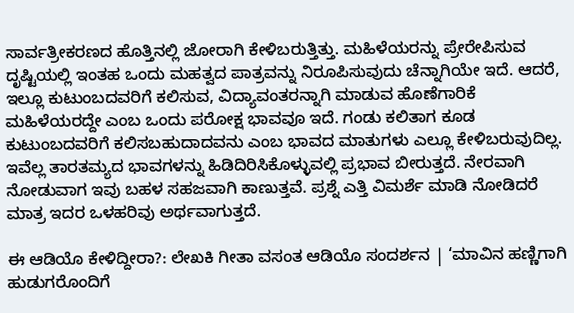ಸಾರ್ವತ್ರೀಕರಣದ ಹೊತ್ತಿನಲ್ಲಿ ಜೋರಾಗಿ ಕೇಳಿಬರುತ್ತಿತ್ತು. ಮಹಿಳೆಯರನ್ನು ಪ್ರೇರೇಪಿಸುವ ದೃಷ್ಟಿಯಲ್ಲಿ ಇಂತಹ ಒಂದು ಮಹತ್ವದ ಪಾತ್ರವನ್ನು ನಿರೂಪಿಸುವುದು ಚೆನ್ನಾಗಿಯೇ ಇದೆ. ಆದರೆ, ಇಲ್ಲೂ ಕುಟುಂಬದವರಿಗೆ ಕಲಿಸುವ, ವಿದ್ಯಾವಂತರನ್ನಾಗಿ ಮಾಡುವ ಹೊಣೆಗಾರಿಕೆ ಮಹಿಳೆಯರದ್ದೇ ಎಂಬ ಒಂದು ಪರೋಕ್ಷ ಭಾವವೂ ಇದೆ. ಗಂಡು ಕಲಿತಾಗ ಕೂಡ ಕುಟುಂಬದವರಿಗೆ ಕಲಿಸಬಹುದಾದವನು ಎಂಬ ಭಾವದ ಮಾತುಗಳು ಎಲ್ಲೂ ಕೇಳಿಬರುವುದಿಲ್ಲ. ಇವೆಲ್ಲ ತಾರತಮ್ಯದ ಭಾವಗಳನ್ನು ಹಿಡಿದಿರಿಸಿಕೊಳ್ಳುವಲ್ಲಿ ಪ್ರಭಾವ ಬೀರುತ್ತದೆ. ನೇರವಾಗಿ ನೋಡುವಾಗ ಇವು ಬಹಳ ಸಹಜವಾಗಿ ಕಾಣುತ್ತವೆ. ಪ್ರಶ್ನೆ ಎತ್ತಿ ವಿಮರ್ಶೆ ಮಾಡಿ ನೋಡಿದರೆ ಮಾತ್ರ ಇದರ ಒಳಹರಿವು ಅರ್ಥವಾಗುತ್ತದೆ.

ಈ ಆಡಿಯೊ ಕೇಳಿದ್ದೀರಾ?: ಲೇಖಕಿ ಗೀತಾ ವಸಂತ ಆಡಿಯೊ ಸಂದರ್ಶನ | ‘ಮಾವಿನ ಹಣ್ಣಿಗಾಗಿ ಹುಡುಗರೊಂದಿಗೆ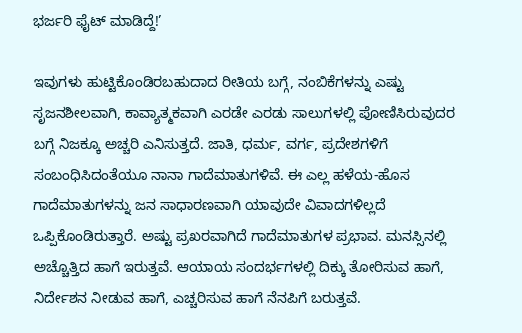ಭರ್ಜರಿ ಫೈಟ್ ಮಾಡಿದ್ದೆ!’

ಇವುಗಳು ಹುಟ್ಟಿಕೊಂಡಿರಬಹುದಾದ ರೀತಿಯ ಬಗ್ಗೆ, ನಂಬಿಕೆಗಳನ್ನು ಎಷ್ಟು ಸೃಜನಶೀಲವಾಗಿ, ಕಾವ್ಯಾತ್ಮಕವಾಗಿ ಎರಡೇ ಎರಡು ಸಾಲುಗಳಲ್ಲಿ ಪೋಣಿಸಿರುವುದರ ಬಗ್ಗೆ ನಿಜಕ್ಕೂ ಅಚ್ಚರಿ ಎನಿಸುತ್ತದೆ. ಜಾತಿ, ಧರ್ಮ, ವರ್ಗ, ಪ್ರದೇಶಗಳಿಗೆ ಸಂಬಂಧಿಸಿದಂತೆಯೂ ನಾನಾ ಗಾದೆಮಾತುಗಳಿವೆ. ಈ ಎಲ್ಲ ಹಳೆಯ-ಹೊಸ ಗಾದೆಮಾತುಗಳನ್ನು ಜನ ಸಾಧಾರಣವಾಗಿ ಯಾವುದೇ ವಿವಾದಗಳಿಲ್ಲದೆ ಒಪ್ಪಿಕೊಂಡಿರುತ್ತಾರೆ. ಅಷ್ಟು ಪ್ರಖರವಾಗಿದೆ ಗಾದೆಮಾತುಗಳ ಪ್ರಭಾವ. ಮನಸ್ಸಿನಲ್ಲಿ ಅಚ್ಚೊತ್ತಿದ ಹಾಗೆ ಇರುತ್ತವೆ. ಆಯಾಯ ಸಂದರ್ಭಗಳಲ್ಲಿ ದಿಕ್ಕು ತೋರಿಸುವ ಹಾಗೆ, ನಿರ್ದೇಶನ ನೀಡುವ ಹಾಗೆ, ಎಚ್ಚರಿಸುವ ಹಾಗೆ ನೆನಪಿಗೆ ಬರುತ್ತವೆ.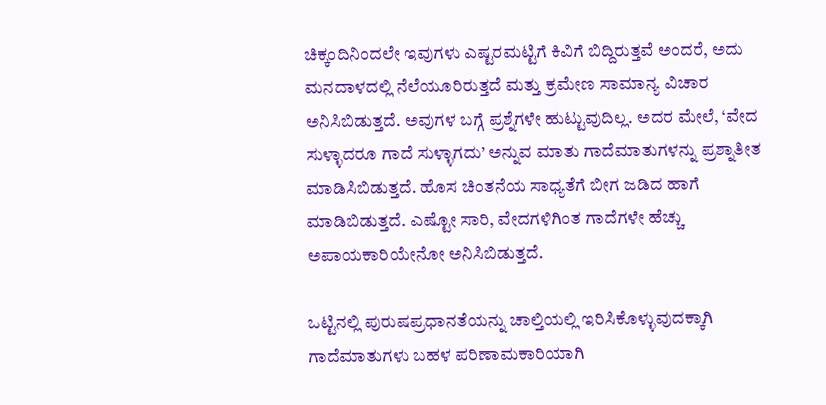ಚಿಕ್ಕಂದಿನಿಂದಲೇ ಇವುಗಳು ಎಷ್ಟರಮಟ್ಟಿಗೆ ಕಿವಿಗೆ ಬಿದ್ದಿರುತ್ತವೆ ಅಂದರೆ, ಅದು ಮನದಾಳದಲ್ಲಿ ನೆಲೆಯೂರಿರುತ್ತದೆ ಮತ್ತು ಕ್ರಮೇಣ ಸಾಮಾನ್ಯ ವಿಚಾರ ಅನಿಸಿಬಿಡುತ್ತದೆ. ಅವುಗಳ ಬಗ್ಗೆ ಪ್ರಶ್ನೆಗಳೇ ಹುಟ್ಟುವುದಿಲ್ಲ. ಅದರ ಮೇಲೆ, ‘ವೇದ ಸುಳ್ಳಾದರೂ ಗಾದೆ ಸುಳ್ಳಾಗದು’ ಅನ್ನುವ ಮಾತು ಗಾದೆಮಾತುಗಳನ್ನು ಪ್ರಶ್ನಾತೀತ ಮಾಡಿಸಿಬಿಡುತ್ತದೆ. ಹೊಸ ಚಿಂತನೆಯ ಸಾಧ್ಯತೆಗೆ ಬೀಗ ಜಡಿದ ಹಾಗೆ ಮಾಡಿಬಿಡುತ್ತದೆ. ಎಷ್ಟೋ ಸಾರಿ, ವೇದಗಳಿಗಿಂತ ಗಾದೆಗಳೇ ಹೆಚ್ಚು ಅಪಾಯಕಾರಿಯೇನೋ ಅನಿಸಿಬಿಡುತ್ತದೆ.

ಒಟ್ಟಿನಲ್ಲಿ ಪುರುಷಪ್ರಧಾನತೆಯನ್ನು ಚಾಲ್ತಿಯಲ್ಲಿ ಇರಿಸಿಕೊಳ್ಳುವುದಕ್ಕಾಗಿ ಗಾದೆಮಾತುಗಳು ಬಹಳ ಪರಿಣಾಮಕಾರಿಯಾಗಿ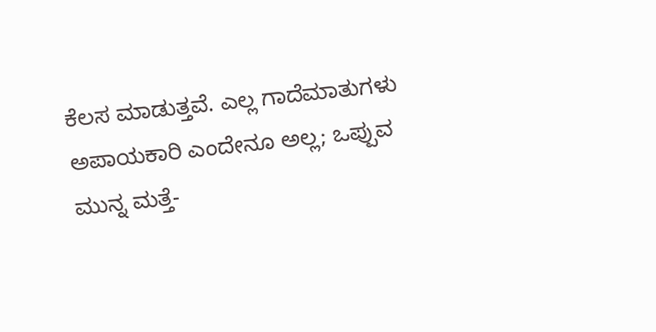ಕೆಲಸ ಮಾಡುತ್ತವೆ. ಎಲ್ಲ ಗಾದೆಮಾತುಗಳು ಅಪಾಯಕಾರಿ ಎಂದೇನೂ ಅಲ್ಲ; ಒಪ್ಪುವ ಮುನ್ನ ಮತ್ತೆ-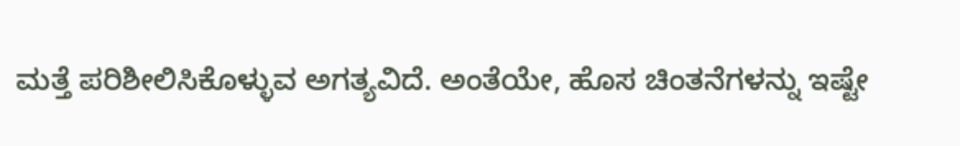ಮತ್ತೆ ಪರಿಶೀಲಿಸಿಕೊಳ್ಳುವ ಅಗತ್ಯವಿದೆ. ಅಂತೆಯೇ, ಹೊಸ ಚಿಂತನೆಗಳನ್ನು ಇಷ್ಟೇ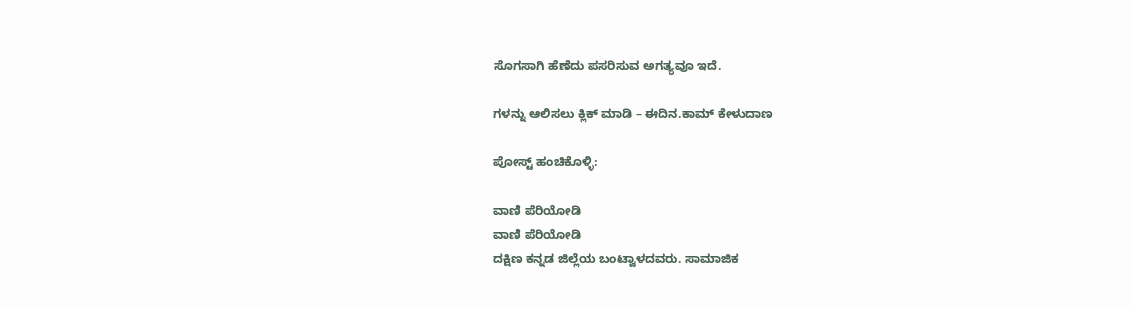ಸೊಗಸಾಗಿ ಹೆಣೆದು ಪಸರಿಸುವ ಅಗತ್ಯವೂ ಇದೆ.

ಗಳನ್ನು ಆಲಿಸಲು ಕ್ಲಿಕ್ ಮಾಡಿ – ಈದಿನ.ಕಾಮ್ ಕೇಳುದಾಣ

ಪೋಸ್ಟ್ ಹಂಚಿಕೊಳ್ಳಿ:

ವಾಣಿ ಪೆರಿಯೋಡಿ
ವಾಣಿ ಪೆರಿಯೋಡಿ
ದಕ್ಷಿಣ ಕನ್ನಡ ಜಿಲ್ಲೆಯ ಬಂಟ್ವಾಳದವರು. ಸಾಮಾಜಿಕ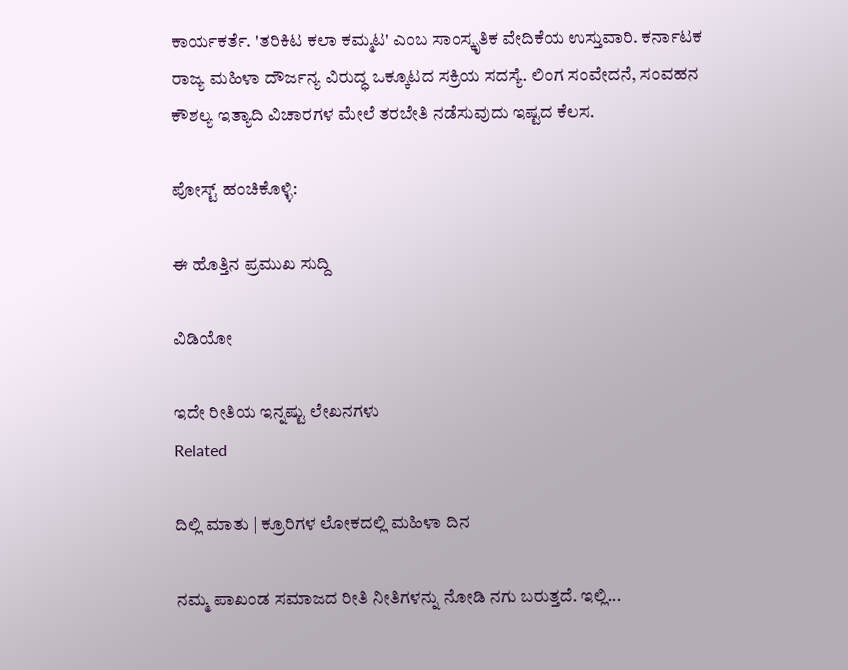ಕಾರ್ಯಕರ್ತೆ. 'ತರಿಕಿಟ ಕಲಾ ಕಮ್ಮಟ' ಎಂಬ ಸಾಂಸ್ಕೃತಿಕ ವೇದಿಕೆಯ ಉಸ್ತುವಾರಿ. ಕರ್ನಾಟಕ ರಾಜ್ಯ ಮಹಿಳಾ ದೌರ್ಜನ್ಯ ವಿರುದ್ಧ ಒಕ್ಕೂಟದ ಸಕ್ರಿಯ ಸದಸ್ಯೆ. ಲಿಂಗ ಸಂವೇದನೆ, ಸಂವಹನ ಕೌಶಲ್ಯ ಇತ್ಯಾದಿ ವಿಚಾರಗಳ ಮೇಲೆ ತರಬೇತಿ ನಡೆಸುವುದು ಇಷ್ಟದ ಕೆಲಸ.

ಪೋಸ್ಟ್ ಹಂಚಿಕೊಳ್ಳಿ:

ಈ ಹೊತ್ತಿನ ಪ್ರಮುಖ ಸುದ್ದಿ

ವಿಡಿಯೋ

ಇದೇ ರೀತಿಯ ಇನ್ನಷ್ಟು ಲೇಖನಗಳು
Related

ದಿಲ್ಲಿ ಮಾತು | ಕ್ರೂರಿಗಳ ಲೋಕದಲ್ಲಿ ಮಹಿಳಾ ದಿನ

ನಮ್ಮ ಪಾಖಂಡ ಸಮಾಜದ ರೀತಿ ನೀತಿಗಳನ್ನು ನೋಡಿ ನಗು ಬರುತ್ತದೆ. ಇಲ್ಲಿ...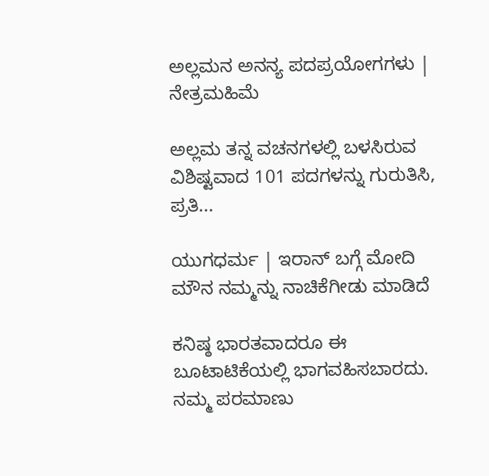ಅಲ್ಲಮನ ಅನನ್ಯ ಪದಪ್ರಯೋಗಗಳು | ನೇತ್ರಮಹಿಮೆ

ಅಲ್ಲಮ ತನ್ನ ವಚನಗಳಲ್ಲಿ ಬಳಸಿರುವ ವಿಶಿಷ್ಟವಾದ 101 ಪದಗಳನ್ನು ಗುರುತಿಸಿ, ಪ್ರತಿ...

ಯುಗಧರ್ಮ | ಇರಾನ್ ಬಗ್ಗೆ ಮೋದಿ ಮೌನ ನಮ್ಮನ್ನು ನಾಚಿಕೆಗೀಡು ಮಾಡಿದೆ

ಕನಿಷ್ಠ ಭಾರತವಾದರೂ ಈ ಬೂಟಾಟಿಕೆಯಲ್ಲಿ ಭಾಗವಹಿಸಬಾರದು. ನಮ್ಮ ಪರಮಾಣು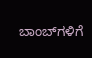ಬಾಂಬ್‌ಗಳಿಗೆ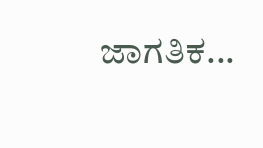ಜಾಗತಿಕ...